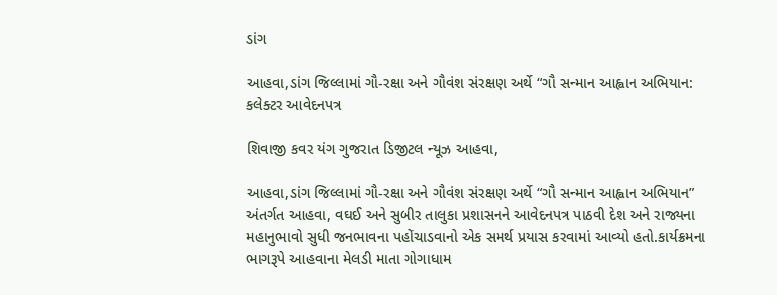ડાંગ

આહવા,ડાંગ જિલ્લામાં ગૌ-રક્ષા અને ગૌવંશ સંરક્ષણ અર્થે “ગૌ સન્માન આહ્વાન અભિયાન: કલેક્ટર આવેદનપત્ર

શિવાજી કવર યંગ ગુજરાત ડિજીટલ ન્યૂઝ આહવા,

આહવા,ડાંગ જિલ્લામાં ગૌ-રક્ષા અને ગૌવંશ સંરક્ષણ અર્થે “ગૌ સન્માન આહ્વાન અભિયાન” અંતર્ગત આહવા, વઘઈ અને સુબીર તાલુકા પ્રશાસનને આવેદનપત્ર પાઠવી દેશ અને રાજ્યના મહાનુભાવો સુધી જનભાવના પહોંચાડવાનો એક સમર્થ પ્રયાસ કરવામાં આવ્યો હતો.કાર્યક્રમના ભાગરૂપે આહવાના મેલડી માતા ગોગાધામ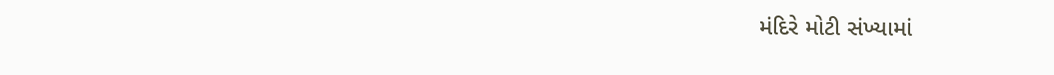મંદિરે મોટી સંખ્યામાં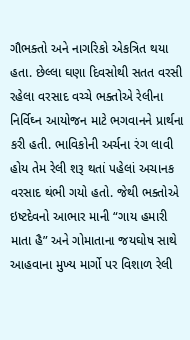ગૌભક્તો અને નાગરિકો એકત્રિત થયા હતા. છેલ્લા ઘણા દિવસોથી સતત વરસી રહેલા વરસાદ વચ્ચે ભક્તોએ રેલીના નિર્વિઘ્ન આયોજન માટે ભગવાનને પ્રાર્થના કરી હતી. ભાવિકોની અર્ચના રંગ લાવી હોય તેમ રેલી શરૂ થતાં પહેલાં અચાનક વરસાદ થંભી ગયો હતો. જેથી ભક્તોએ ઇષ્ટદેવનો આભાર માની “ગાય હમારી માતા હૈ” અને ગોમાતાના જયઘોષ સાથે આહવાના મુખ્ય માર્ગો પર વિશાળ રેલી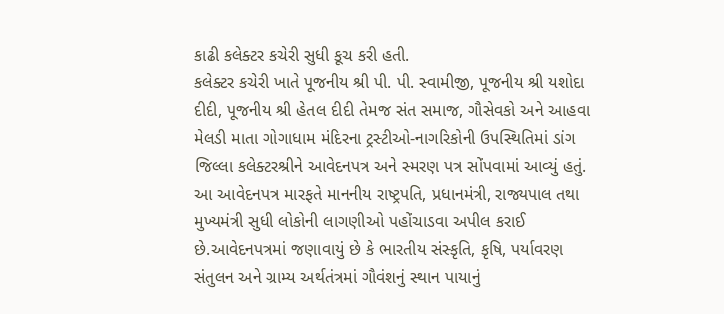કાઢી કલેક્ટર કચેરી સુધી કૂચ કરી હતી.
કલેક્ટર કચેરી ખાતે પૂજનીય શ્રી પી. પી. સ્વામીજી, પૂજનીય શ્રી યશોદા દીદી, પૂજનીય શ્રી હેતલ દીદી તેમજ સંત સમાજ, ગૌસેવકો અને આહવા મેલડી માતા ગોગાધામ મંદિરના ટ્રસ્ટીઓ-નાગરિકોની ઉપસ્થિતિમાં ડાંગ જિલ્લા કલેક્ટરશ્રીને આવેદનપત્ર અને સ્મરણ પત્ર સોંપવામાં આવ્યું હતું. આ આવેદનપત્ર મારફતે માનનીય રાષ્ટ્રપતિ, પ્રધાનમંત્રી, રાજ્યપાલ તથા મુખ્યમંત્રી સુધી લોકોની લાગણીઓ પહોંચાડવા અપીલ કરાઈ છે.આવેદનપત્રમાં જણાવાયું છે કે ભારતીય સંસ્કૃતિ, કૃષિ, પર્યાવરણ સંતુલન અને ગ્રામ્ય અર્થતંત્રમાં ગૌવંશનું સ્થાન પાયાનું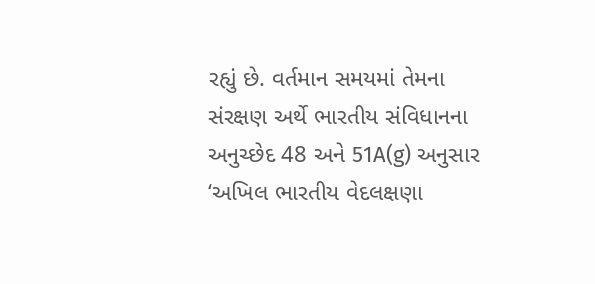રહ્યું છે. વર્તમાન સમયમાં તેમના સંરક્ષણ અર્થે ભારતીય સંવિધાનના અનુચ્છેદ 48 અને 51A(g) અનુસાર ‘અખિલ ભારતીય વેદલક્ષણા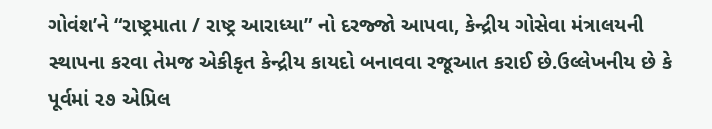ગોવંશ’ને “રાષ્ટ્રમાતા / રાષ્ટ્ર આરાધ્યા” નો દરજ્જો આપવા, કેન્દ્રીય ગોસેવા મંત્રાલયની સ્થાપના કરવા તેમજ એકીકૃત કેન્દ્રીય કાયદો બનાવવા રજૂઆત કરાઈ છે.ઉલ્લેખનીય છે કે પૂર્વમાં ૨૭ એપ્રિલ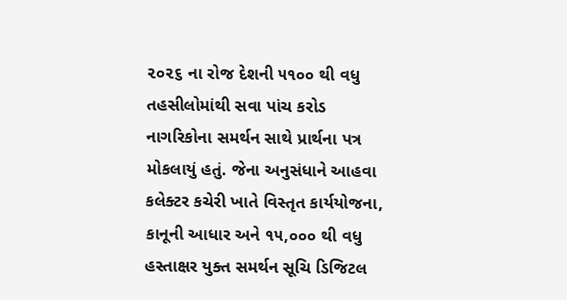૨૦૨૬ ના રોજ દેશની ૫૧૦૦ થી વધુ તહસીલોમાંથી સવા પાંચ કરોડ નાગરિકોના સમર્થન સાથે પ્રાર્થના પત્ર મોકલાયું હતું. જેના અનુસંધાને આહવા કલેક્ટર કચેરી ખાતે વિસ્તૃત કાર્યયોજના, કાનૂની આધાર અને ૧૫,૦૦૦ થી વધુ હસ્તાક્ષર યુક્ત સમર્થન સૂચિ ડિજિટલ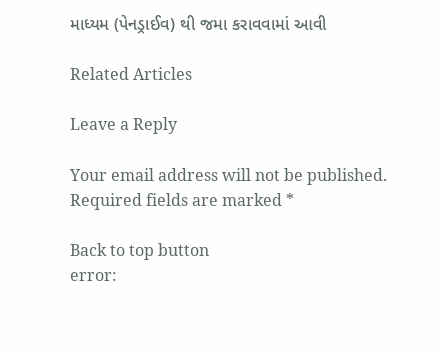માધ્યમ (પેનડ્રાઈવ) થી જમા કરાવવામાં આવી

Related Articles

Leave a Reply

Your email address will not be published. Required fields are marked *

Back to top button
error: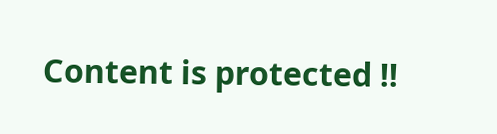Content is protected !!